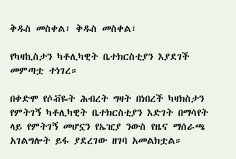ቅዱስ መስቀል፣ ቅዱስ መስቀል፣

የካዛኪስታን ካቶሊካዊት ቤተክርስቲያን እያደገች መምጣቷ ተነገረ።

በቀድሞ የሶቭዬት ሕብረት ግዛት በነበረች ካዛክስታን የምትገኝ ካቶሊካዊት ቤተክርስቲያን እድገት በማሳየት ላይ የምትገኝ መሆኗን የኤዢያ ንውስ የዜና ማሰራጫ አገልግሎት ይፋ ያደረገው ዘገባ አመልክቷል።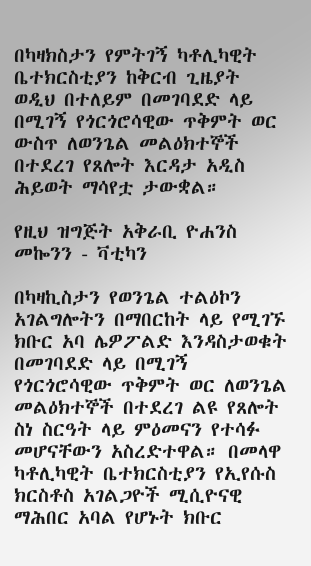በካዛክስታን የምትገኝ ካቶሊካዊት ቤተክርስቲያን ከቅርብ ጊዜያት ወዲህ በተለይም በመገባደድ ላይ በሚገኝ የጎርጎሮሳዊው ጥቅምት ወር ውስጥ ለወንጌል መልዕክተኞች በተደረገ የጸሎት እርዳታ አዲስ ሕይወት ማሳየቷ ታውቋል።

የዚህ ዝግጅት አቅራቢ ዮሐንስ መኰንን - ቫቲካን

በካዛኪስታን የወንጌል ተልዕኮን አገልግሎትን በማበርከት ላይ የሚገኙ ክቡር አባ ሌዎፖልድ እንዳስታወቁት በመገባደድ ላይ በሚገኝ የጎርጎሮሳዊው ጥቅምት ወር ለወንጌል መልዕክተኞች በተደረገ ልዩ የጸሎት ስነ ስርዓት ላይ ምዕመናን የተሳፉ መሆናቸውን አስረድተዋል። በመላዋ ካቶሊካዊት ቤተክርስቲያን የኢየሱስ ክርስቶስ አገልጋዮች ሚሲዮናዊ ማሕበር አባል የሆኑት ክቡር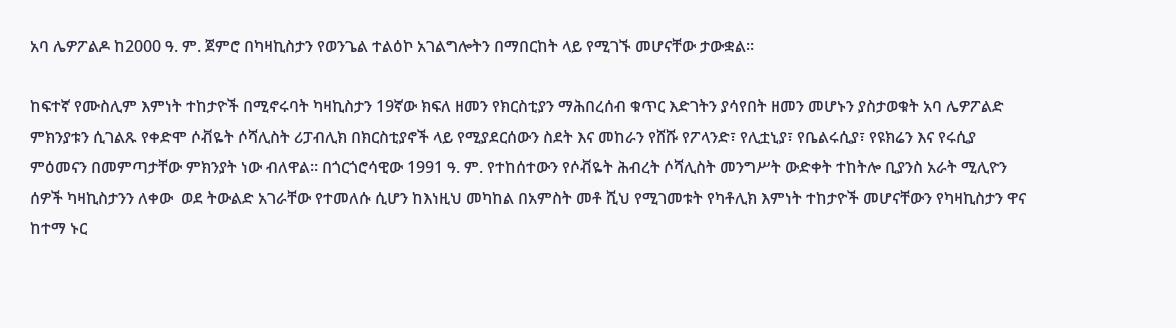አባ ሌዎፖልዶ ከ2000 ዓ. ም. ጀምሮ በካዛኪስታን የወንጌል ተልዕኮ አገልግሎትን በማበርከት ላይ የሚገኙ መሆናቸው ታውቋል።

ከፍተኛ የሙስሊም እምነት ተከታዮች በሚኖሩባት ካዛኪስታን 19ኛው ክፍለ ዘመን የክርስቲያን ማሕበረሰብ ቁጥር እድገትን ያሳየበት ዘመን መሆኑን ያስታወቁት አባ ሌዎፖልድ ምክንያቱን ሲገልጹ የቀድሞ ሶቭዬት ሶሻሊስት ሪፓብሊክ በክርስቲያኖች ላይ የሚያደርሰውን ስደት እና መከራን የሸሹ የፖላንድ፣ የሊቷኒያ፣ የቤልሩሲያ፣ የዩክሬን እና የሩሲያ ምዕመናን በመምጣታቸው ምክንያት ነው ብለዋል። በጎርጎሮሳዊው 1991 ዓ. ም. የተከሰተውን የሶቭዬት ሕብረት ሶሻሊስት መንግሥት ውድቀት ተከትሎ ቢያንስ አራት ሚሊዮን ሰዎች ካዛኪስታንን ለቀው  ወደ ትውልድ አገራቸው የተመለሱ ሲሆን ከእነዚህ መካከል በአምስት መቶ ሺህ የሚገመቱት የካቶሊክ እምነት ተከታዮች መሆናቸውን የካዛኪስታን ዋና ከተማ ኑር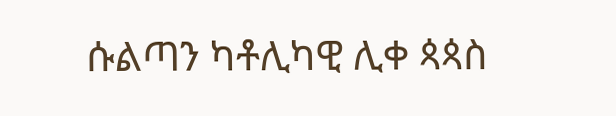ሱልጣን ካቶሊካዊ ሊቀ ጳጳስ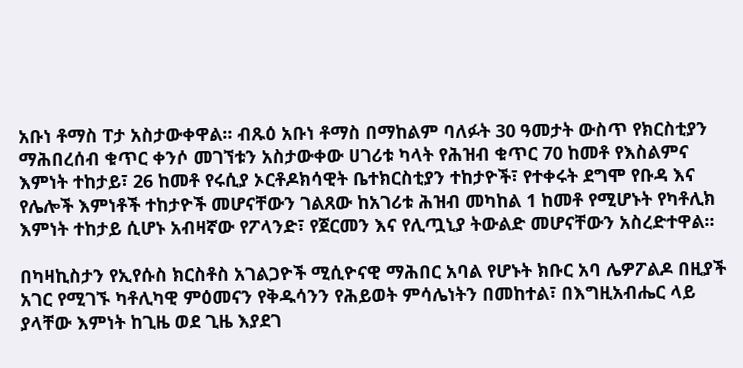አቡነ ቶማስ ፐታ አስታውቀዋል። ብጹዕ አቡነ ቶማስ በማከልም ባለፉት 30 ዓመታት ውስጥ የክርስቲያን ማሕበረሰብ ቁጥር ቀንሶ መገኘቱን አስታውቀው ሀገሪቱ ካላት የሕዝብ ቁጥር 70 ከመቶ የእስልምና እምነት ተከታይ፣ 26 ከመቶ የሩሲያ ኦርቶዶክሳዊት ቤተክርስቲያን ተከታዮች፣ የተቀሩት ደግሞ የቡዳ እና የሌሎች እምነቶች ተከታዮች መሆናቸውን ገልጸው ከአገሪቱ ሕዝብ መካከል 1 ከመቶ የሚሆኑት የካቶሊክ እምነት ተከታይ ሲሆኑ አብዛኛው የፖላንድ፣ የጀርመን እና የሊጧኒያ ትውልድ መሆናቸውን አስረድተዋል።

በካዛኪስታን የኢየሱስ ክርስቶስ አገልጋዮች ሚሲዮናዊ ማሕበር አባል የሆኑት ክቡር አባ ሌዎፖልዶ በዚያች አገር የሚገኙ ካቶሊካዊ ምዕመናን የቅዱሳንን የሕይወት ምሳሌነትን በመከተል፣ በእግዚአብሔር ላይ ያላቸው እምነት ከጊዜ ወደ ጊዜ እያደገ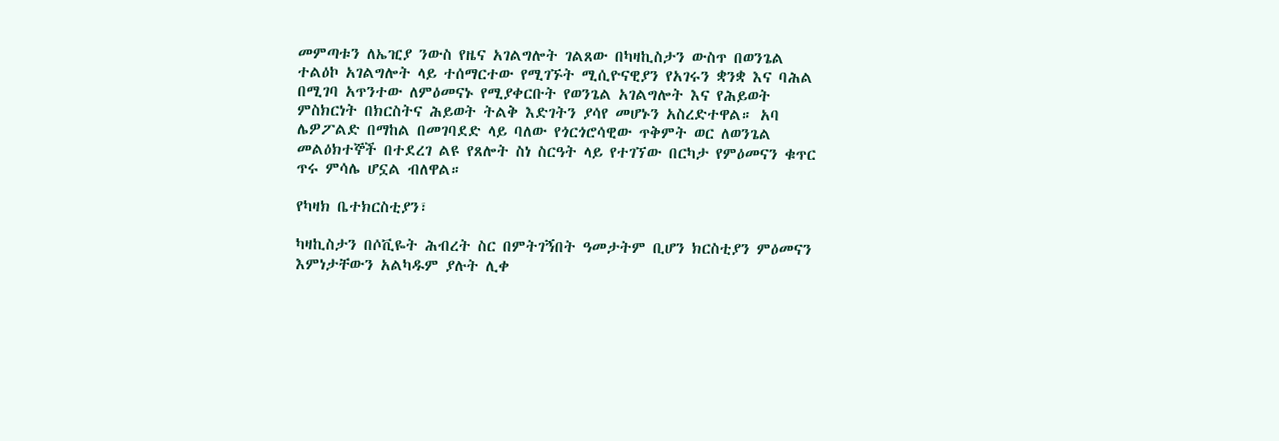መምጣቱን ለኤዢያ ንውስ የዜና አገልግሎት ገልጸው በካዛኪስታን ውስጥ በወንጌል ተልዕኮ አገልግሎት ላይ ተሰማርተው የሚገኙት ሚሲዮናዊያን የአገሩን ቋንቋ እና ባሕል በሚገባ አጥንተው ለምዕመናኑ የሚያቀርቡት የወንጌል አገልግሎት እና የሕይወት ምስክርነት በክርስትና ሕይወት ትልቅ እድገትን ያሳየ መሆኑን አስረድተዋል። አባ ሌዎፖልድ በማከል በመገባደድ ላይ ባለው የጎርጎሮሳዊው ጥቅምት ወር ለወንጌል መልዕክተኞች በተደረገ ልዩ የጸሎት ስነ ስርዓት ላይ የተገኘው በርካታ የምዕመናን ቁጥር ጥሩ ምሳሌ ሆኗል ብለዋል።

የካዛክ ቤተክርስቲያን፣

ካዛኪስታን በሶቪዬት ሕብረት ስር በምትገኝበት ዓመታትም ቢሆን ክርስቲያን ምዕመናን እምነታቸውን አልካዱም ያሉት ሊቀ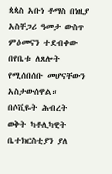ጳጳስ አቡነ ቶማስ በነዚያ አስቸጋሪ ዓመታ ውስጥ ምዕመናን ተደብቀው በየቤቱ ለጸሎት የሚሰበሰቡ መሆናቸውን አስታውሰዋል። በሶቪዬት ሕብረት ወቅት ካቶሊካዊት ቤተክርስቲያን ያለ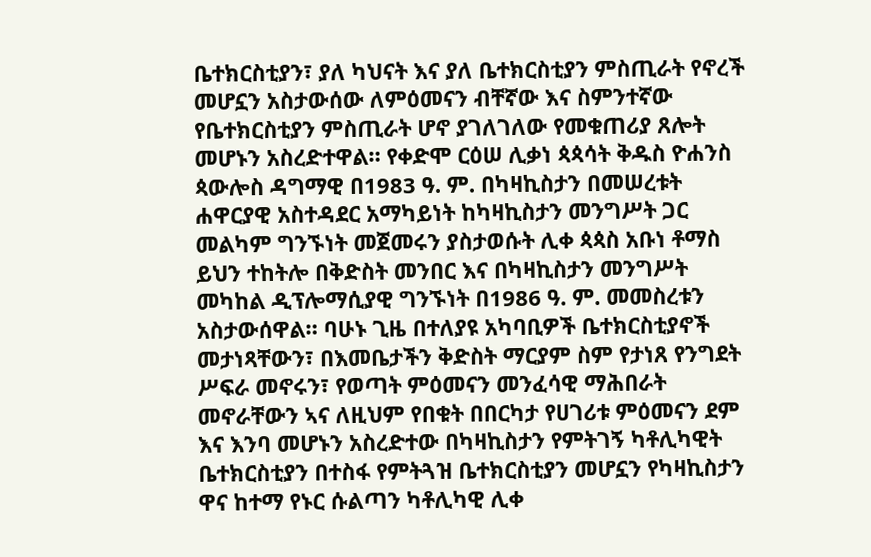ቤተክርስቲያን፣ ያለ ካህናት እና ያለ ቤተክርስቲያን ምስጢራት የኖረች መሆኗን አስታውሰው ለምዕመናን ብቸኛው እና ስምንተኛው የቤተክርስቲያን ምስጢራት ሆኖ ያገለገለው የመቁጠሪያ ጸሎት መሆኑን አስረድተዋል። የቀድሞ ርዕሠ ሊቃነ ጳጳሳት ቅዱስ ዮሐንስ ጳውሎስ ዳግማዊ በ1983 ዓ. ም. በካዛኪስታን በመሠረቱት ሐዋርያዊ አስተዳደር አማካይነት ከካዛኪስታን መንግሥት ጋር መልካም ግንኙነት መጀመሩን ያስታወሱት ሊቀ ጳጳስ አቡነ ቶማስ ይህን ተከትሎ በቅድስት መንበር እና በካዛኪስታን መንግሥት መካከል ዲፕሎማሲያዊ ግንኙነት በ1986 ዓ. ም. መመስረቱን አስታውሰዋል። ባሁኑ ጊዜ በተለያዩ አካባቢዎች ቤተክርስቲያኖች መታነጻቸውን፣ በእመቤታችን ቅድስት ማርያም ስም የታነጸ የንግደት ሥፍራ መኖሩን፣ የወጣት ምዕመናን መንፈሳዊ ማሕበራት መኖራቸውን ኣና ለዚህም የበቁት በበርካታ የሀገሪቱ ምዕመናን ደም እና እንባ መሆኑን አስረድተው በካዛኪስታን የምትገኝ ካቶሊካዊት ቤተክርስቲያን በተስፋ የምትጓዝ ቤተክርስቲያን መሆኗን የካዛኪስታን ዋና ከተማ የኑር ሱልጣን ካቶሊካዊ ሊቀ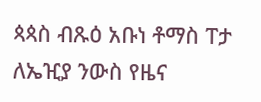ጳጳስ ብጹዕ አቡነ ቶማስ ፐታ ለኤዢያ ንውስ የዜና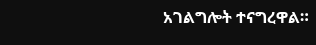አገልግሎት ተናግረዋል።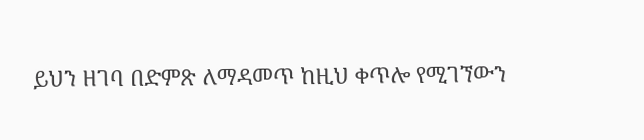ይህን ዘገባ በድምጽ ለማዳመጥ ከዚህ ቀጥሎ የሚገኘውን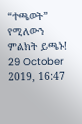“ተጫወት” የሚለውን ምልክት ይጫኑ!
29 October 2019, 16:47